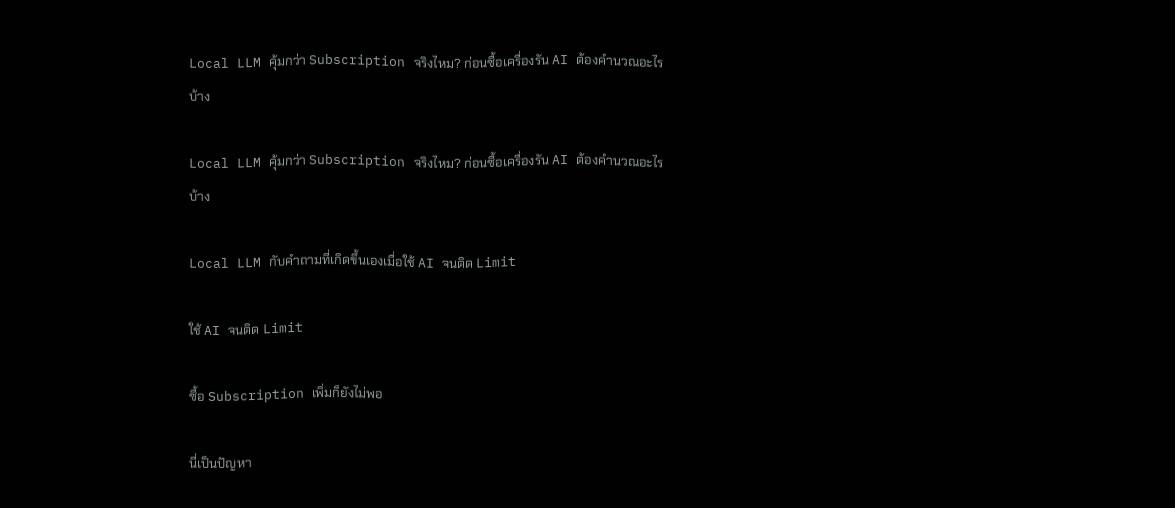Local LLM คุ้มกว่า Subscription จริงไหม? ก่อนซื้อเครื่องรัน AI ต้องคำนวณอะไรบ้าง

Local LLM คุ้มกว่า Subscription จริงไหม? ก่อนซื้อเครื่องรัน AI ต้องคำนวณอะไรบ้าง

Local LLM กับคำถามที่เกิดขึ้นเองเมื่อใช้ AI จนติด Limit

ใช้ AI จนติด Limit

ซื้อ Subscription เพิ่มก็ยังไม่พอ

นี่เป็นปัญหา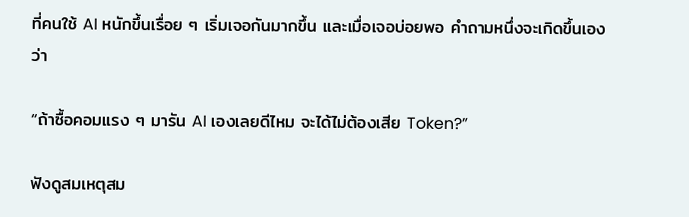ที่คนใช้ AI หนักขึ้นเรื่อย ๆ เริ่มเจอกันมากขึ้น และเมื่อเจอบ่อยพอ คำถามหนึ่งจะเกิดขึ้นเองว่า

“ถ้าซื้อคอมแรง ๆ มารัน AI เองเลยดีไหม จะได้ไม่ต้องเสีย Token?”

ฟังดูสมเหตุสม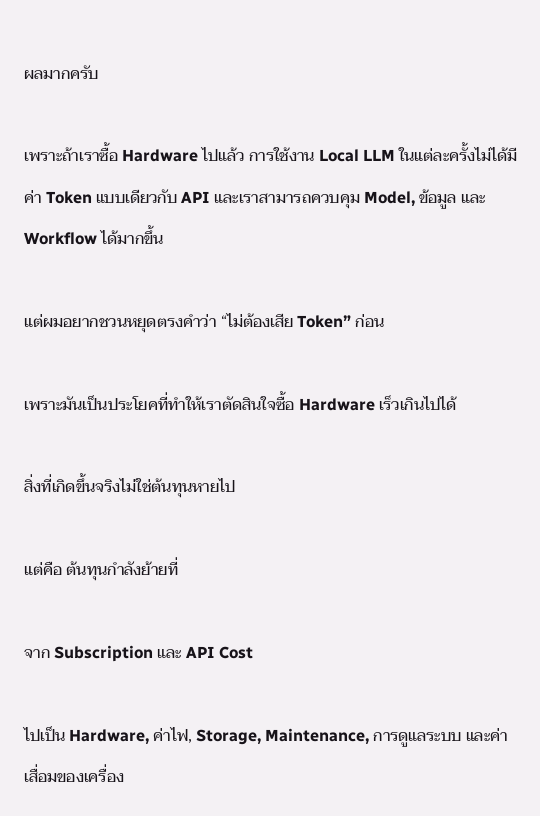ผลมากครับ

เพราะถ้าเราซื้อ Hardware ไปแล้ว การใช้งาน Local LLM ในแต่ละครั้งไม่ได้มีค่า Token แบบเดียวกับ API และเราสามารถควบคุม Model, ข้อมูล และ Workflow ได้มากขึ้น

แต่ผมอยากชวนหยุดตรงคำว่า “ไม่ต้องเสีย Token” ก่อน

เพราะมันเป็นประโยคที่ทำให้เราตัดสินใจซื้อ Hardware เร็วเกินไปได้

สิ่งที่เกิดขึ้นจริงไม่ใช่ต้นทุนหายไป

แต่คือ ต้นทุนกำลังย้ายที่

จาก Subscription และ API Cost

ไปเป็น Hardware, ค่าไฟ, Storage, Maintenance, การดูแลระบบ และค่าเสื่อมของเครื่อง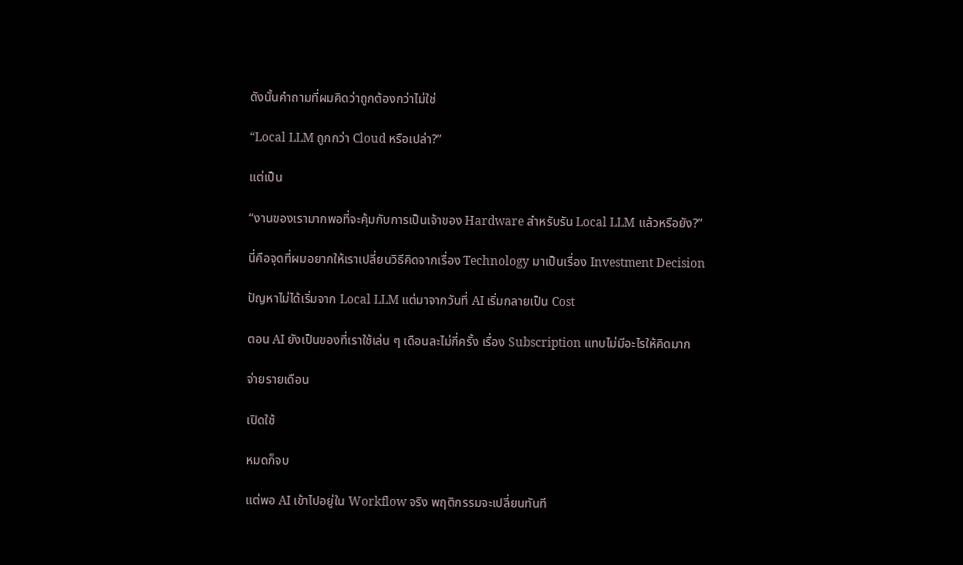ดังนั้นคำถามที่ผมคิดว่าถูกต้องกว่าไม่ใช่

“Local LLM ถูกกว่า Cloud หรือเปล่า?”

แต่เป็น

“งานของเรามากพอที่จะคุ้มกับการเป็นเจ้าของ Hardware สำหรับรัน Local LLM แล้วหรือยัง?”

นี่คือจุดที่ผมอยากให้เราเปลี่ยนวิธีคิดจากเรื่อง Technology มาเป็นเรื่อง Investment Decision

ปัญหาไม่ได้เริ่มจาก Local LLM แต่มาจากวันที่ AI เริ่มกลายเป็น Cost

ตอน AI ยังเป็นของที่เราใช้เล่น ๆ เดือนละไม่กี่ครั้ง เรื่อง Subscription แทบไม่มีอะไรให้คิดมาก

จ่ายรายเดือน

เปิดใช้

หมดก็จบ

แต่พอ AI เข้าไปอยู่ใน Workflow จริง พฤติกรรมจะเปลี่ยนทันที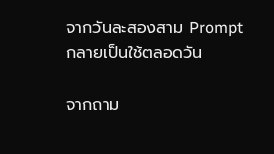จากวันละสองสาม Prompt กลายเป็นใช้ตลอดวัน

จากถาม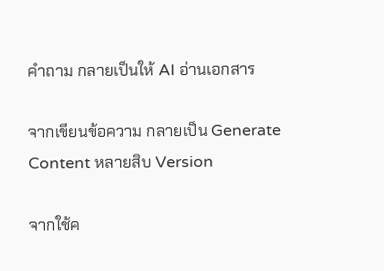คำถาม กลายเป็นให้ AI อ่านเอกสาร

จากเขียนข้อความ กลายเป็น Generate Content หลายสิบ Version

จากใช้ค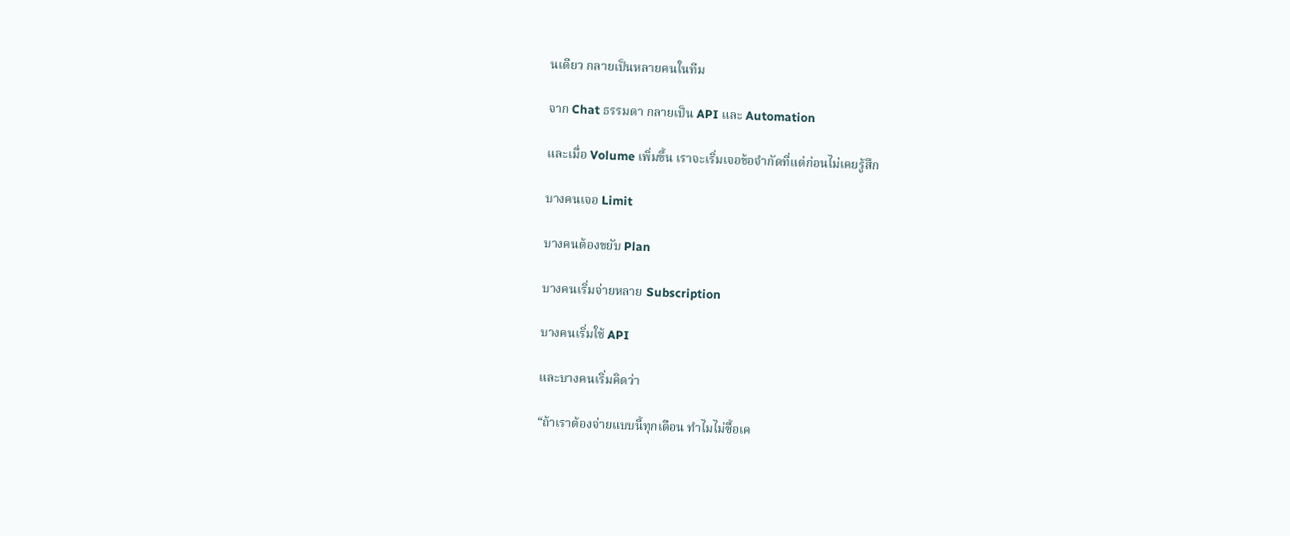นเดียว กลายเป็นหลายคนในทีม

จาก Chat ธรรมดา กลายเป็น API และ Automation

และเมื่อ Volume เพิ่มขึ้น เราจะเริ่มเจอข้อจำกัดที่แต่ก่อนไม่เคยรู้สึก

บางคนเจอ Limit

บางคนต้องขยับ Plan

บางคนเริ่มจ่ายหลาย Subscription

บางคนเริ่มใช้ API

และบางคนเริ่มคิดว่า

“ถ้าเราต้องจ่ายแบบนี้ทุกเดือน ทำไมไม่ซื้อเค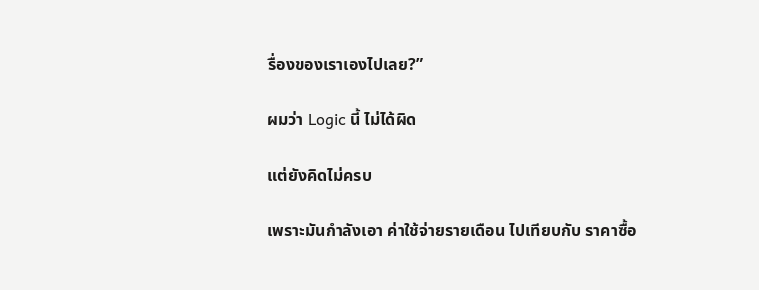รื่องของเราเองไปเลย?”

ผมว่า Logic นี้ ไม่ได้ผิด

แต่ยังคิดไม่ครบ

เพราะมันกำลังเอา ค่าใช้จ่ายรายเดือน ไปเทียบกับ ราคาซื้อ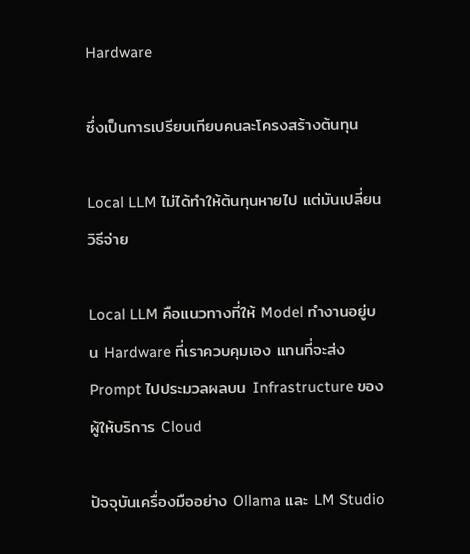Hardware

ซึ่งเป็นการเปรียบเทียบคนละโครงสร้างต้นทุน

Local LLM ไม่ได้ทำให้ต้นทุนหายไป แต่มันเปลี่ยนวิธีจ่าย

Local LLM คือแนวทางที่ให้ Model ทำงานอยู่บน Hardware ที่เราควบคุมเอง แทนที่จะส่ง Prompt ไปประมวลผลบน Infrastructure ของผู้ให้บริการ Cloud

ปัจจุบันเครื่องมืออย่าง Ollama และ LM Studio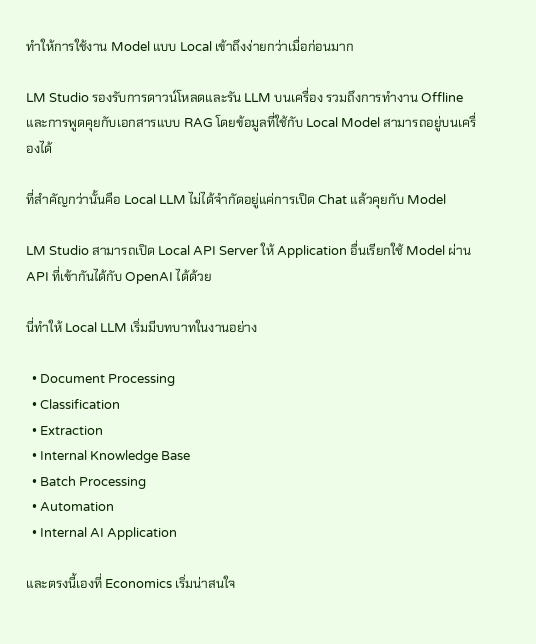ทำให้การใช้งาน Model แบบ Local เข้าถึงง่ายกว่าเมื่อก่อนมาก

LM Studio รองรับการดาวน์โหลดและรัน LLM บนเครื่อง รวมถึงการทำงาน Offline และการพูดคุยกับเอกสารแบบ RAG โดยข้อมูลที่ใช้กับ Local Model สามารถอยู่บนเครื่องได้

ที่สำคัญกว่านั้นคือ Local LLM ไม่ได้จำกัดอยู่แค่การเปิด Chat แล้วคุยกับ Model

LM Studio สามารถเปิด Local API Server ให้ Application อื่นเรียกใช้ Model ผ่าน API ที่เข้ากันได้กับ OpenAI ได้ด้วย

นี่ทำให้ Local LLM เริ่มมีบทบาทในงานอย่าง

  • Document Processing
  • Classification
  • Extraction
  • Internal Knowledge Base
  • Batch Processing
  • Automation
  • Internal AI Application

และตรงนี้เองที่ Economics เริ่มน่าสนใจ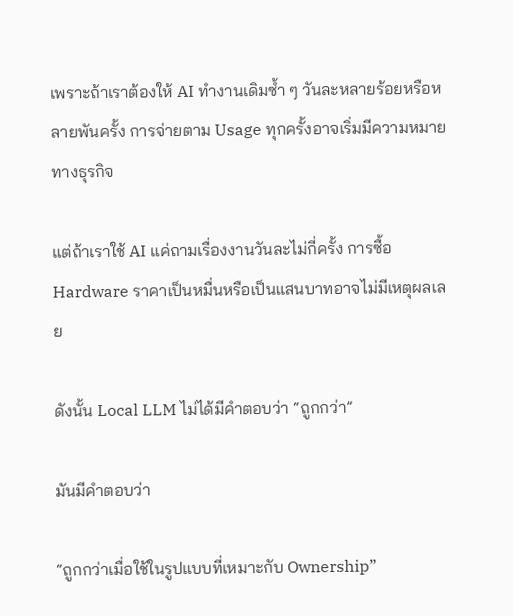เพราะถ้าเราต้องให้ AI ทำงานเดิมซ้ำ ๆ วันละหลายร้อยหรือหลายพันครั้ง การจ่ายตาม Usage ทุกครั้งอาจเริ่มมีความหมายทางธุรกิจ

แต่ถ้าเราใช้ AI แค่ถามเรื่องงานวันละไม่กี่ครั้ง การซื้อ Hardware ราคาเป็นหมื่นหรือเป็นแสนบาทอาจไม่มีเหตุผลเลย

ดังนั้น Local LLM ไม่ได้มีคำตอบว่า “ถูกกว่า”

มันมีคำตอบว่า

“ถูกกว่าเมื่อใช้ในรูปแบบที่เหมาะกับ Ownership”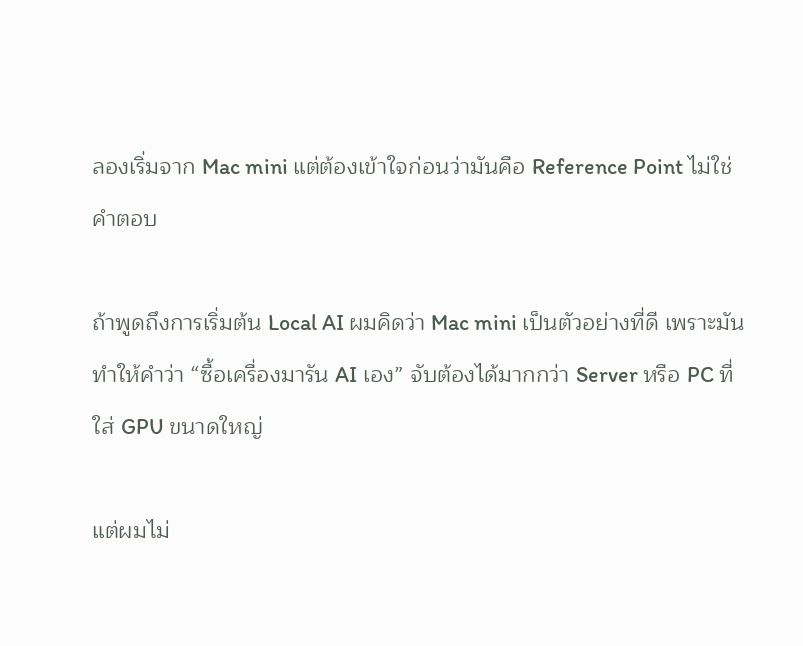ลองเริ่มจาก Mac mini แต่ต้องเข้าใจก่อนว่ามันคือ Reference Point ไม่ใช่คำตอบ

ถ้าพูดถึงการเริ่มต้น Local AI ผมคิดว่า Mac mini เป็นตัวอย่างที่ดี เพราะมันทำให้คำว่า “ซื้อเครื่องมารัน AI เอง” จับต้องได้มากกว่า Server หรือ PC ที่ใส่ GPU ขนาดใหญ่

แต่ผมไม่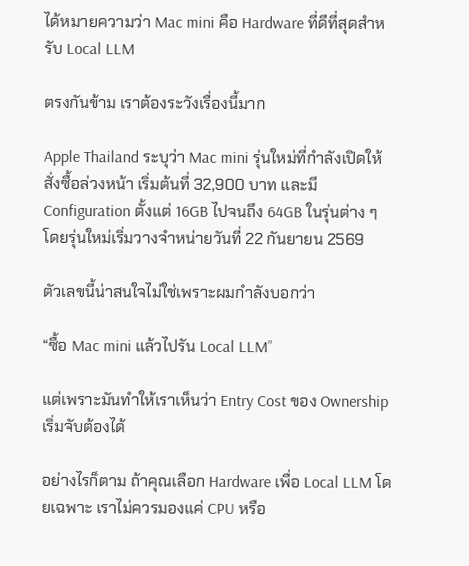ได้หมายความว่า Mac mini คือ Hardware ที่ดีที่สุดสำหรับ Local LLM

ตรงกันข้าม เราต้องระวังเรื่องนี้มาก

Apple Thailand ระบุว่า Mac mini รุ่นใหม่ที่กำลังเปิดให้สั่งซื้อล่วงหน้า เริ่มต้นที่ 32,900 บาท และมี Configuration ตั้งแต่ 16GB ไปจนถึง 64GB ในรุ่นต่าง ๆ โดยรุ่นใหม่เริ่มวางจำหน่ายวันที่ 22 กันยายน 2569

ตัวเลขนี้น่าสนใจไม่ใช่เพราะผมกำลังบอกว่า

“ซื้อ Mac mini แล้วไปรัน Local LLM”

แต่เพราะมันทำให้เราเห็นว่า Entry Cost ของ Ownership เริ่มจับต้องได้

อย่างไรก็ตาม ถ้าคุณเลือก Hardware เพื่อ Local LLM โดยเฉพาะ เราไม่ควรมองแค่ CPU หรือ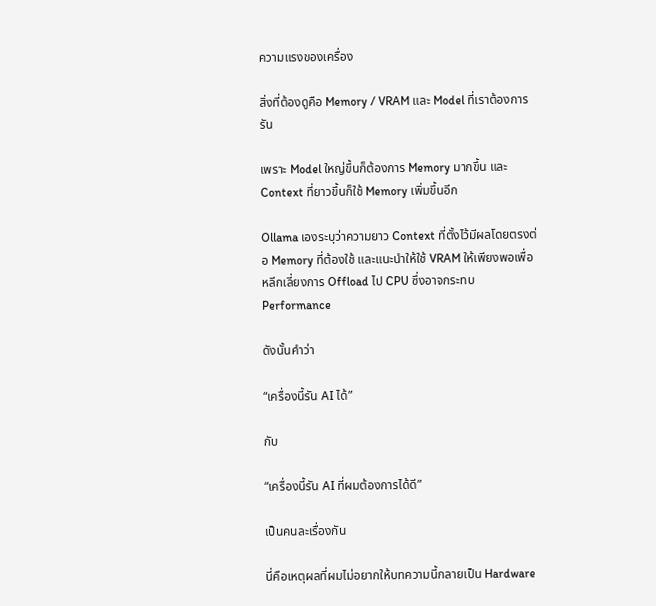ความแรงของเครื่อง

สิ่งที่ต้องดูคือ Memory / VRAM และ Model ที่เราต้องการรัน

เพราะ Model ใหญ่ขึ้นก็ต้องการ Memory มากขึ้น และ Context ที่ยาวขึ้นก็ใช้ Memory เพิ่มขึ้นอีก

Ollama เองระบุว่าความยาว Context ที่ตั้งไว้มีผลโดยตรงต่อ Memory ที่ต้องใช้ และแนะนำให้ใช้ VRAM ให้เพียงพอเพื่อหลีกเลี่ยงการ Offload ไป CPU ซึ่งอาจกระทบ Performance

ดังนั้นคำว่า

“เครื่องนี้รัน AI ได้”

กับ

“เครื่องนี้รัน AI ที่ผมต้องการได้ดี”

เป็นคนละเรื่องกัน

นี่คือเหตุผลที่ผมไม่อยากให้บทความนี้กลายเป็น Hardware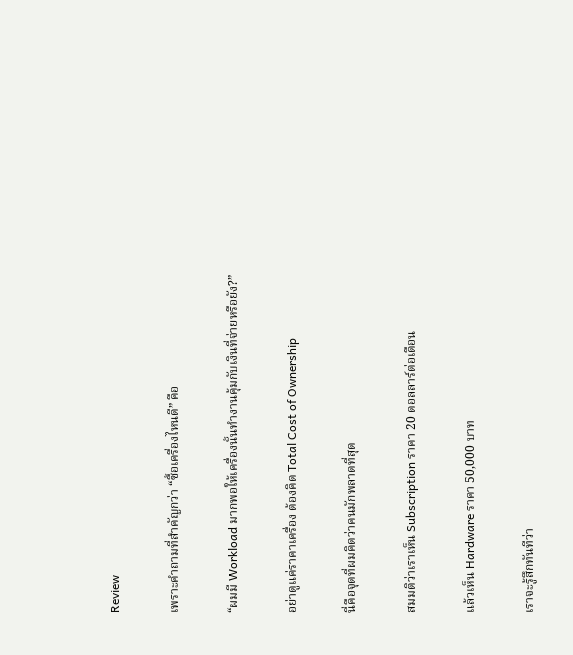Review

เพราะคำถามที่สำคัญกว่า “ซื้อเครื่องไหนดี” คือ

“ผมมี Workload มากพอให้เครื่องนั้นทำงานคุ้มกับเงินที่จ่ายหรือยัง?”

อย่าดูแค่ราคาเครื่อง ต้องคิด Total Cost of Ownership

นี่คือจุดที่ผมคิดว่าคนมักพลาดที่สุด

สมมติว่าเราเห็น Subscription ราคา 20 ดอลลาร์ต่อเดือน

แล้วเห็น Hardware ราคา 50,000 บาท

เราจะรู้สึกทันทีว่า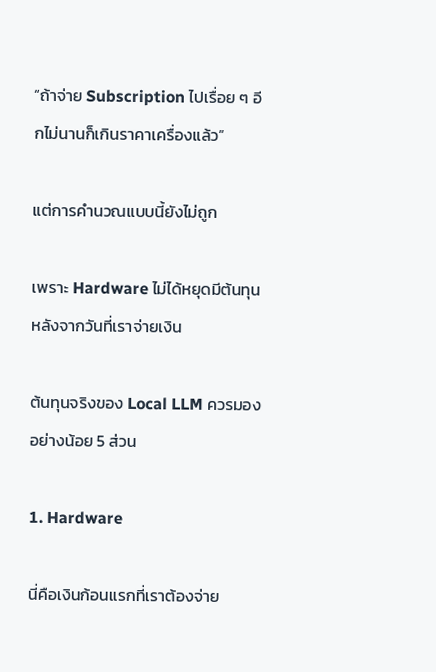“ถ้าจ่าย Subscription ไปเรื่อย ๆ อีกไม่นานก็เกินราคาเครื่องแล้ว”

แต่การคำนวณแบบนี้ยังไม่ถูก

เพราะ Hardware ไม่ได้หยุดมีต้นทุนหลังจากวันที่เราจ่ายเงิน

ต้นทุนจริงของ Local LLM ควรมองอย่างน้อย 5 ส่วน

1. Hardware

นี่คือเงินก้อนแรกที่เราต้องจ่าย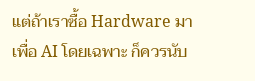แต่ถ้าเราซื้อ Hardware มาเพื่อ AI โดยเฉพาะ ก็ควรนับ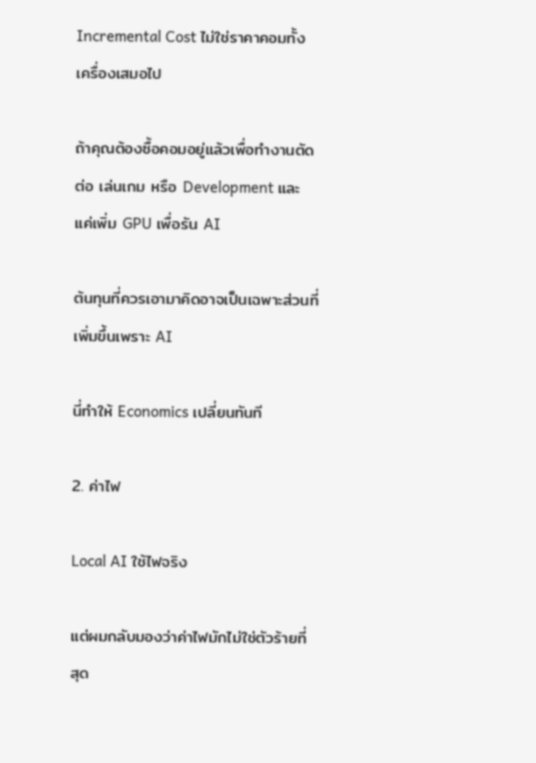Incremental Cost ไม่ใช่ราคาคอมทั้งเครื่องเสมอไป

ถ้าคุณต้องซื้อคอมอยู่แล้วเพื่อทำงานตัดต่อ เล่นเกม หรือ Development และแค่เพิ่ม GPU เพื่อรัน AI

ต้นทุนที่ควรเอามาคิดอาจเป็นเฉพาะส่วนที่เพิ่มขึ้นเพราะ AI

นี่ทำให้ Economics เปลี่ยนทันที

2. ค่าไฟ

Local AI ใช้ไฟจริง

แต่ผมกลับมองว่าค่าไฟมักไม่ใช่ตัวร้ายที่สุด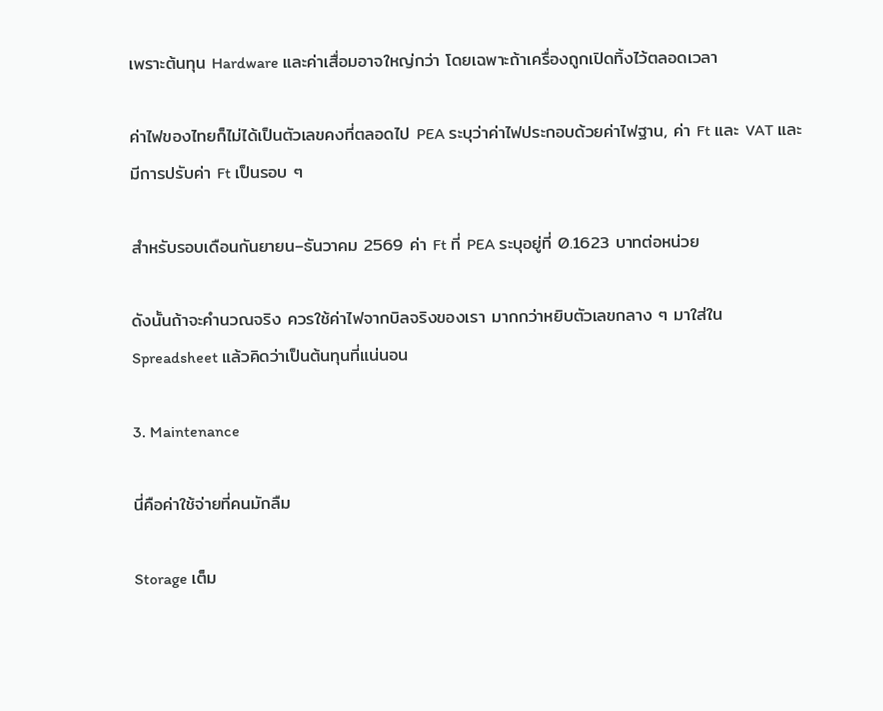เพราะต้นทุน Hardware และค่าเสื่อมอาจใหญ่กว่า โดยเฉพาะถ้าเครื่องถูกเปิดทิ้งไว้ตลอดเวลา

ค่าไฟของไทยก็ไม่ได้เป็นตัวเลขคงที่ตลอดไป PEA ระบุว่าค่าไฟประกอบด้วยค่าไฟฐาน, ค่า Ft และ VAT และมีการปรับค่า Ft เป็นรอบ ๆ

สำหรับรอบเดือนกันยายน–ธันวาคม 2569 ค่า Ft ที่ PEA ระบุอยู่ที่ 0.1623 บาทต่อหน่วย

ดังนั้นถ้าจะคำนวณจริง ควรใช้ค่าไฟจากบิลจริงของเรา มากกว่าหยิบตัวเลขกลาง ๆ มาใส่ใน Spreadsheet แล้วคิดว่าเป็นต้นทุนที่แน่นอน

3. Maintenance

นี่คือค่าใช้จ่ายที่คนมักลืม

Storage เต็ม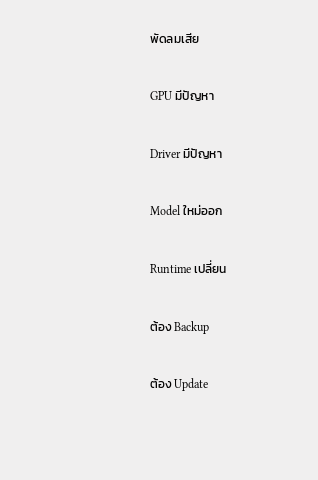พัดลมเสีย

GPU มีปัญหา

Driver มีปัญหา

Model ใหม่ออก

Runtime เปลี่ยน

ต้อง Backup

ต้อง Update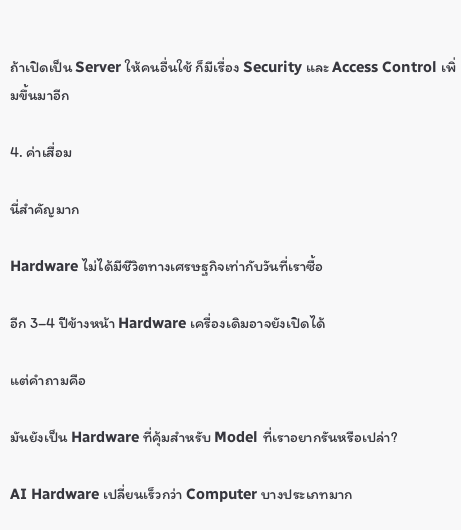ถ้าเปิดเป็น Server ให้คนอื่นใช้ ก็มีเรื่อง Security และ Access Control เพิ่มขึ้นมาอีก

4. ค่าเสื่อม

นี่สำคัญมาก

Hardware ไม่ได้มีชีวิตทางเศรษฐกิจเท่ากับวันที่เราซื้อ

อีก 3–4 ปีข้างหน้า Hardware เครื่องเดิมอาจยังเปิดได้

แต่คำถามคือ

มันยังเป็น Hardware ที่คุ้มสำหรับ Model ที่เราอยากรันหรือเปล่า?

AI Hardware เปลี่ยนเร็วกว่า Computer บางประเภทมาก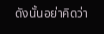ดังนั้นอย่าคิดว่า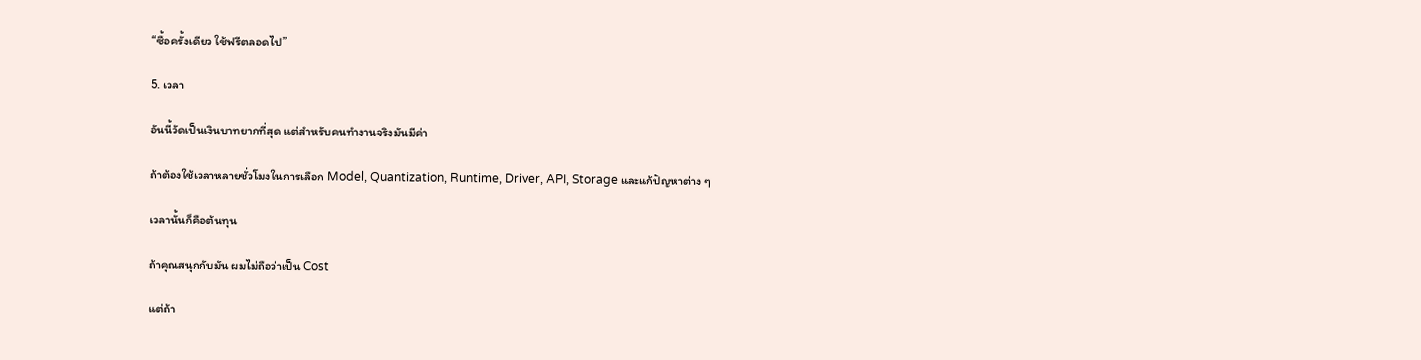“ซื้อครั้งเดียว ใช้ฟรีตลอดไป”

5. เวลา

อันนี้วัดเป็นเงินบาทยากที่สุด แต่สำหรับคนทำงานจริงมันมีค่า

ถ้าต้องใช้เวลาหลายชั่วโมงในการเลือก Model, Quantization, Runtime, Driver, API, Storage และแก้ปัญหาต่าง ๆ

เวลานั้นก็คือต้นทุน

ถ้าคุณสนุกกับมัน ผมไม่ถือว่าเป็น Cost

แต่ถ้า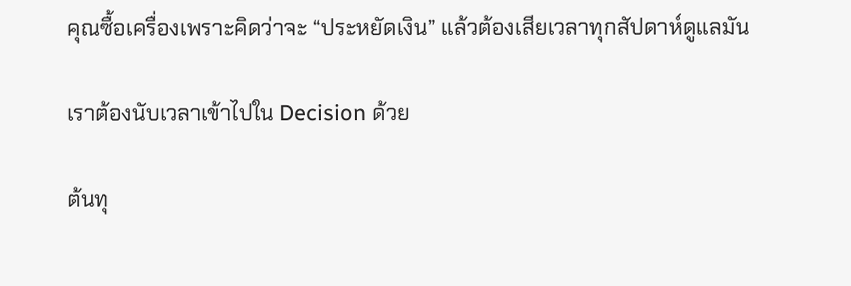คุณซื้อเครื่องเพราะคิดว่าจะ “ประหยัดเงิน” แล้วต้องเสียเวลาทุกสัปดาห์ดูแลมัน

เราต้องนับเวลาเข้าไปใน Decision ด้วย

ต้นทุ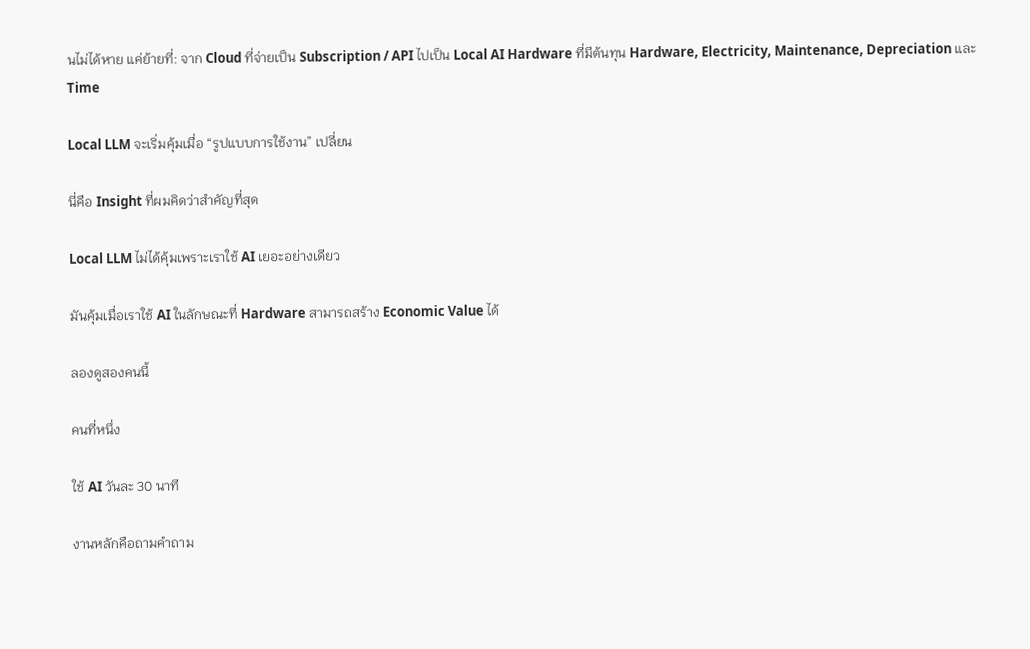นไม่ได้หาย แค่ย้ายที่: จาก Cloud ที่จ่ายเป็น Subscription / API ไปเป็น Local AI Hardware ที่มีต้นทุน Hardware, Electricity, Maintenance, Depreciation และ Time

Local LLM จะเริ่มคุ้มเมื่อ “รูปแบบการใช้งาน” เปลี่ยน

นี่คือ Insight ที่ผมคิดว่าสำคัญที่สุด

Local LLM ไม่ได้คุ้มเพราะเราใช้ AI เยอะอย่างเดียว

มันคุ้มเมื่อเราใช้ AI ในลักษณะที่ Hardware สามารถสร้าง Economic Value ได้

ลองดูสองคนนี้

คนที่หนึ่ง

ใช้ AI วันละ 30 นาที

งานหลักคือถามคำถาม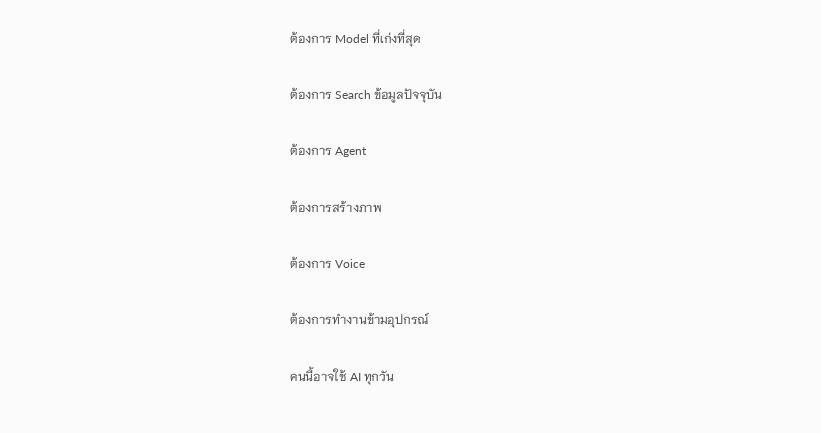ต้องการ Model ที่เก่งที่สุด

ต้องการ Search ข้อมูลปัจจุบัน

ต้องการ Agent

ต้องการสร้างภาพ

ต้องการ Voice

ต้องการทำงานข้ามอุปกรณ์

คนนี้อาจใช้ AI ทุกวัน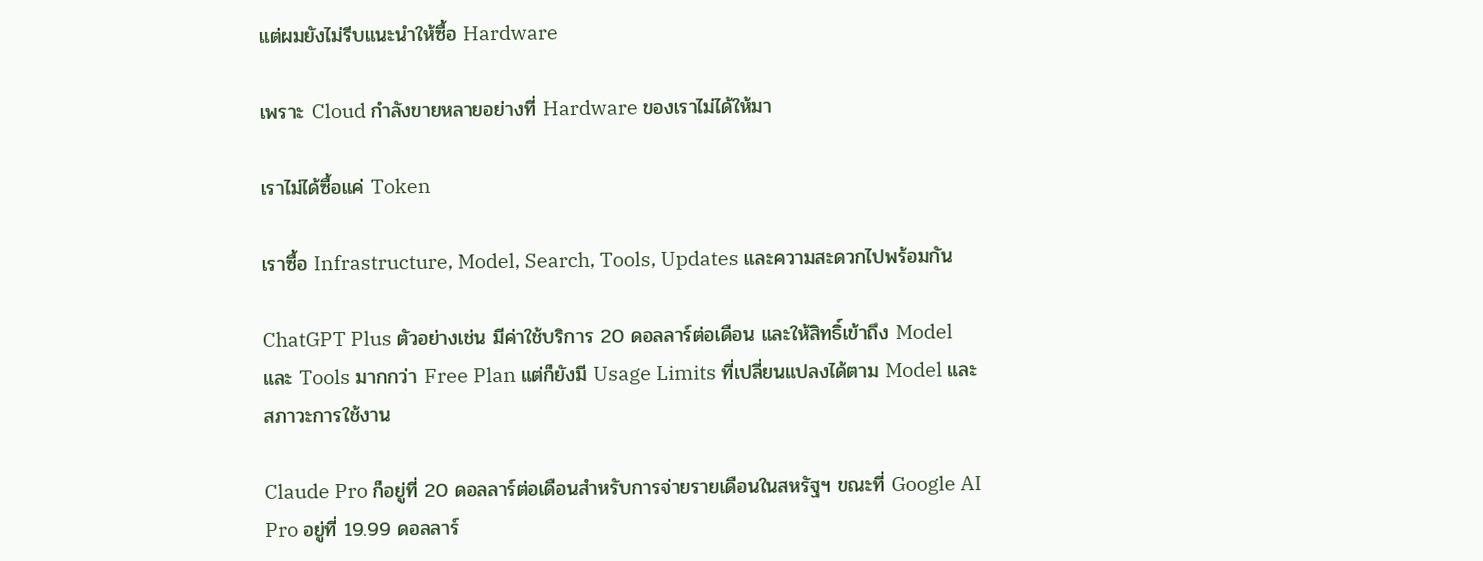แต่ผมยังไม่รีบแนะนำให้ซื้อ Hardware

เพราะ Cloud กำลังขายหลายอย่างที่ Hardware ของเราไม่ได้ให้มา

เราไม่ได้ซื้อแค่ Token

เราซื้อ Infrastructure, Model, Search, Tools, Updates และความสะดวกไปพร้อมกัน

ChatGPT Plus ตัวอย่างเช่น มีค่าใช้บริการ 20 ดอลลาร์ต่อเดือน และให้สิทธิ์เข้าถึง Model และ Tools มากกว่า Free Plan แต่ก็ยังมี Usage Limits ที่เปลี่ยนแปลงได้ตาม Model และสภาวะการใช้งาน

Claude Pro ก็อยู่ที่ 20 ดอลลาร์ต่อเดือนสำหรับการจ่ายรายเดือนในสหรัฐฯ ขณะที่ Google AI Pro อยู่ที่ 19.99 ดอลลาร์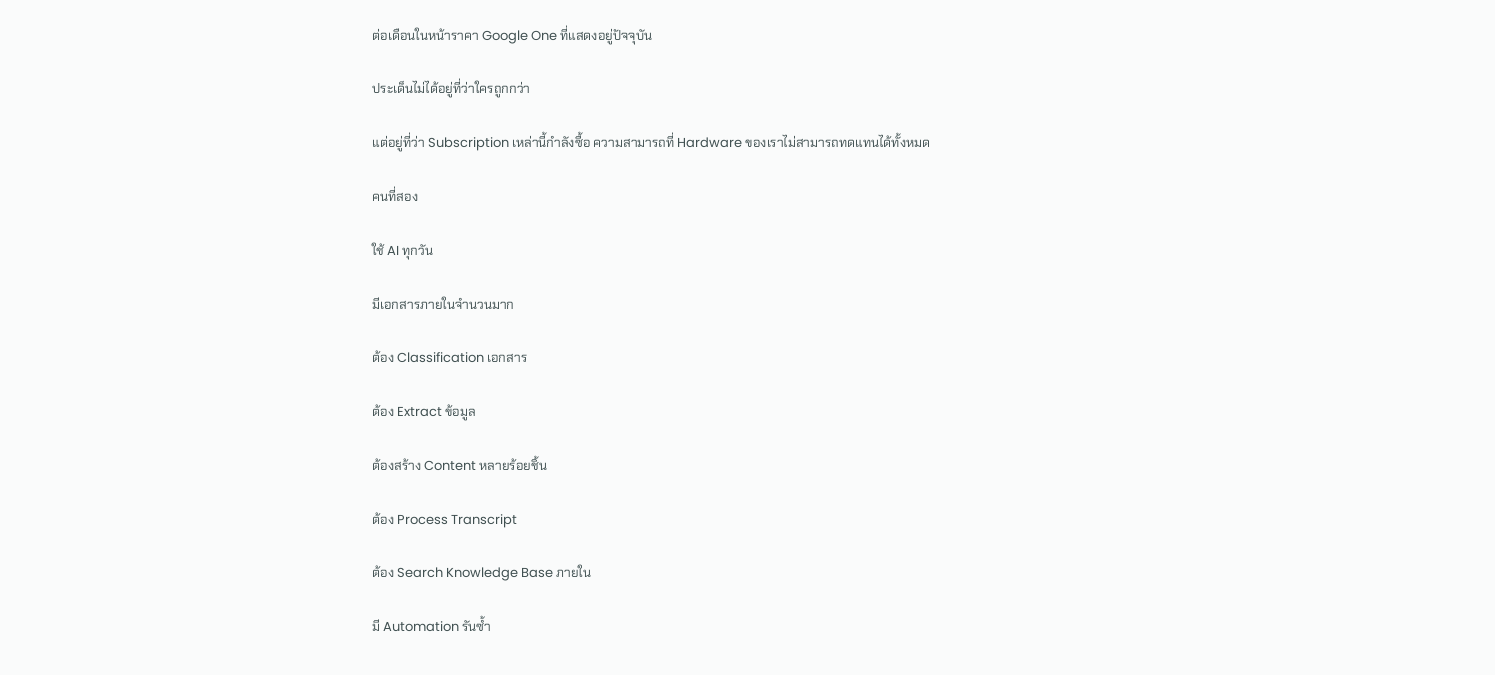ต่อเดือนในหน้าราคา Google One ที่แสดงอยู่ปัจจุบัน

ประเด็นไม่ได้อยู่ที่ว่าใครถูกกว่า

แต่อยู่ที่ว่า Subscription เหล่านี้กำลังซื้อ ความสามารถที่ Hardware ของเราไม่สามารถทดแทนได้ทั้งหมด

คนที่สอง

ใช้ AI ทุกวัน

มีเอกสารภายในจำนวนมาก

ต้อง Classification เอกสาร

ต้อง Extract ข้อมูล

ต้องสร้าง Content หลายร้อยชิ้น

ต้อง Process Transcript

ต้อง Search Knowledge Base ภายใน

มี Automation รันซ้ำ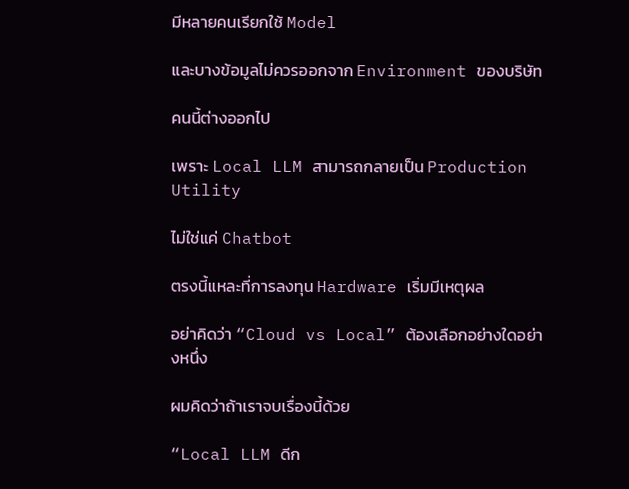มีหลายคนเรียกใช้ Model

และบางข้อมูลไม่ควรออกจาก Environment ของบริษัท

คนนี้ต่างออกไป

เพราะ Local LLM สามารถกลายเป็น Production Utility

ไม่ใช่แค่ Chatbot

ตรงนี้แหละที่การลงทุน Hardware เริ่มมีเหตุผล

อย่าคิดว่า “Cloud vs Local” ต้องเลือกอย่างใดอย่างหนึ่ง

ผมคิดว่าถ้าเราจบเรื่องนี้ด้วย

“Local LLM ดีก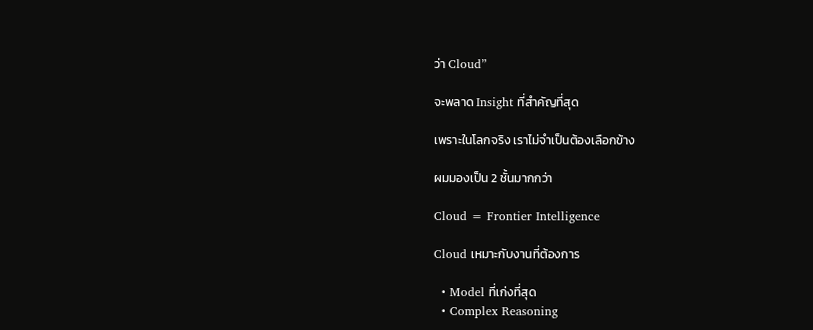ว่า Cloud”

จะพลาด Insight ที่สำคัญที่สุด

เพราะในโลกจริง เราไม่จำเป็นต้องเลือกข้าง

ผมมองเป็น 2 ชั้นมากกว่า

Cloud = Frontier Intelligence

Cloud เหมาะกับงานที่ต้องการ

  • Model ที่เก่งที่สุด
  • Complex Reasoning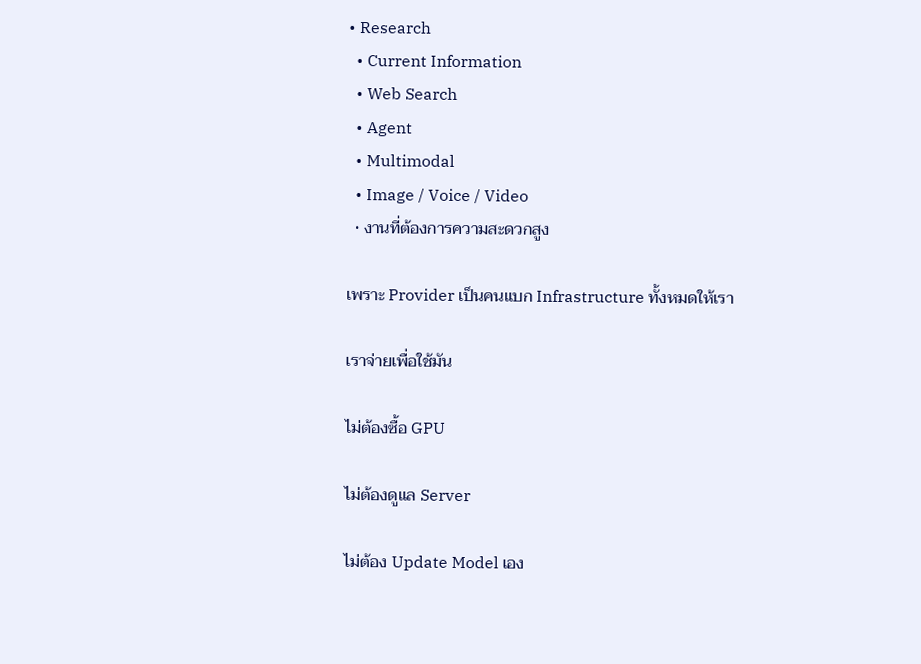• Research
  • Current Information
  • Web Search
  • Agent
  • Multimodal
  • Image / Voice / Video
  • งานที่ต้องการความสะดวกสูง

เพราะ Provider เป็นคนแบก Infrastructure ทั้งหมดให้เรา

เราจ่ายเพื่อใช้มัน

ไม่ต้องซื้อ GPU

ไม่ต้องดูแล Server

ไม่ต้อง Update Model เอง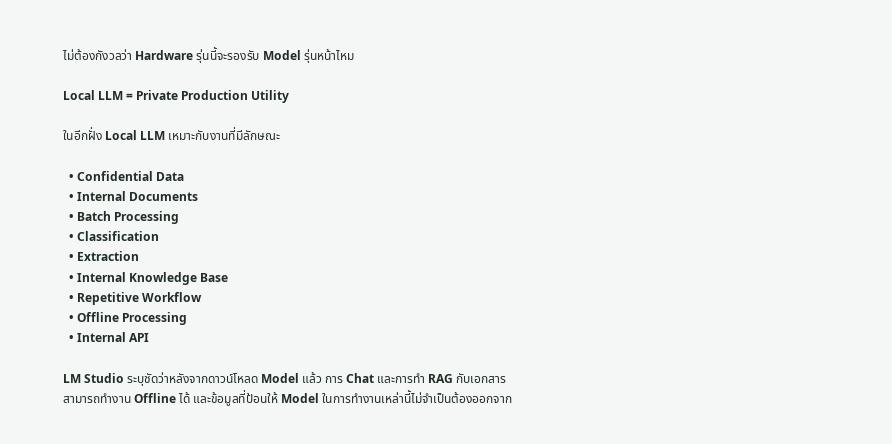ไม่ต้องกังวลว่า Hardware รุ่นนี้จะรองรับ Model รุ่นหน้าไหม

Local LLM = Private Production Utility

ในอีกฝั่ง Local LLM เหมาะกับงานที่มีลักษณะ

  • Confidential Data
  • Internal Documents
  • Batch Processing
  • Classification
  • Extraction
  • Internal Knowledge Base
  • Repetitive Workflow
  • Offline Processing
  • Internal API

LM Studio ระบุชัดว่าหลังจากดาวน์โหลด Model แล้ว การ Chat และการทำ RAG กับเอกสารสามารถทำงาน Offline ได้ และข้อมูลที่ป้อนให้ Model ในการทำงานเหล่านี้ไม่จำเป็นต้องออกจาก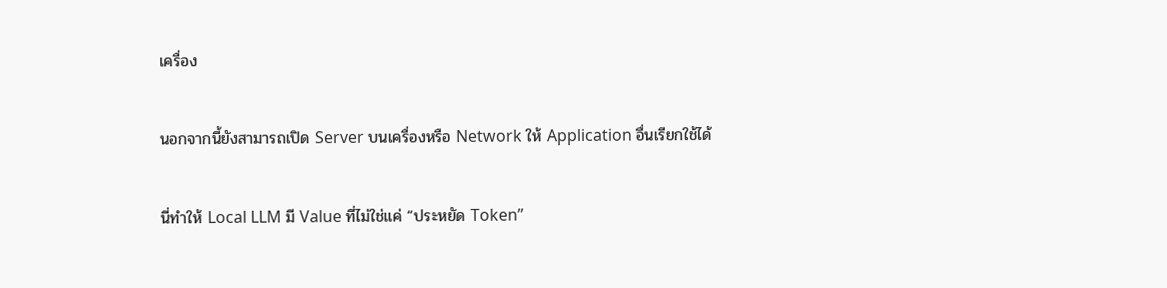เครื่อง

นอกจากนี้ยังสามารถเปิด Server บนเครื่องหรือ Network ให้ Application อื่นเรียกใช้ได้

นี่ทำให้ Local LLM มี Value ที่ไม่ใช่แค่ “ประหยัด Token”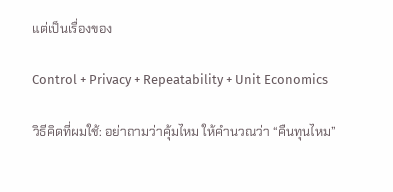แต่เป็นเรื่องของ

Control + Privacy + Repeatability + Unit Economics

วิธีคิดที่ผมใช้: อย่าถามว่าคุ้มไหม ให้คำนวณว่า “คืนทุนไหม”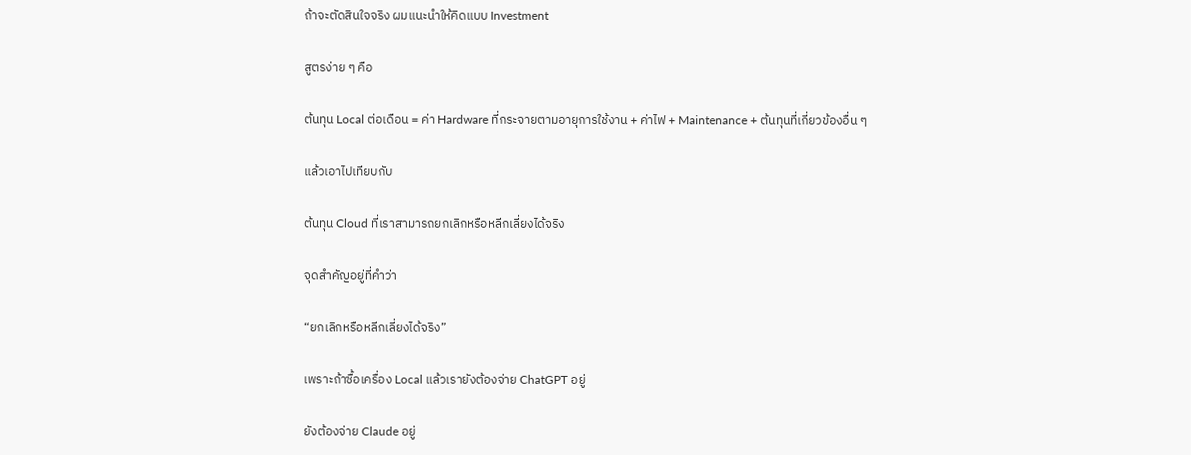ถ้าจะตัดสินใจจริง ผมแนะนำให้คิดแบบ Investment

สูตรง่าย ๆ คือ

ต้นทุน Local ต่อเดือน = ค่า Hardware ที่กระจายตามอายุการใช้งาน + ค่าไฟ + Maintenance + ต้นทุนที่เกี่ยวข้องอื่น ๆ

แล้วเอาไปเทียบกับ

ต้นทุน Cloud ที่เราสามารถยกเลิกหรือหลีกเลี่ยงได้จริง

จุดสำคัญอยู่ที่คำว่า

“ยกเลิกหรือหลีกเลี่ยงได้จริง”

เพราะถ้าซื้อเครื่อง Local แล้วเรายังต้องจ่าย ChatGPT อยู่

ยังต้องจ่าย Claude อยู่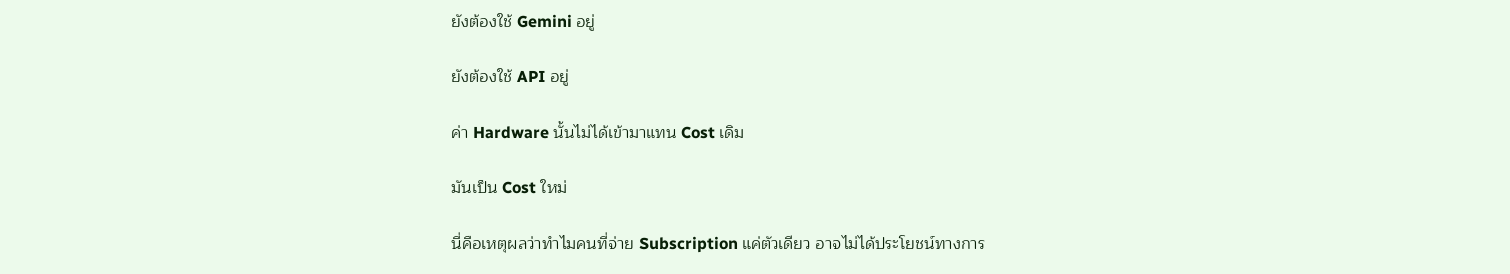ยังต้องใช้ Gemini อยู่

ยังต้องใช้ API อยู่

ค่า Hardware นั้นไม่ได้เข้ามาแทน Cost เดิม

มันเป็น Cost ใหม่

นี่คือเหตุผลว่าทำไมคนที่จ่าย Subscription แค่ตัวเดียว อาจไม่ได้ประโยชน์ทางการ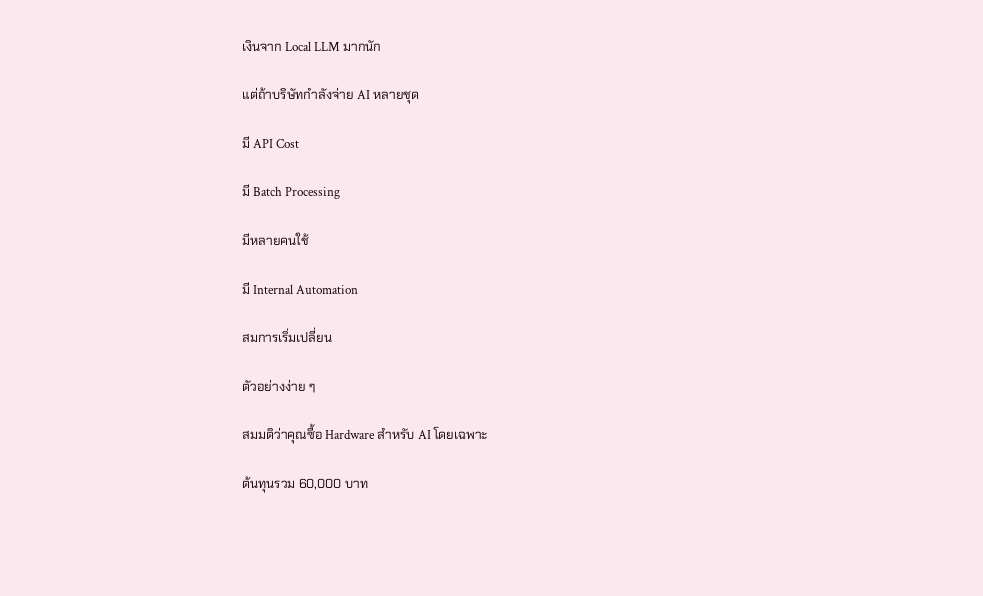เงินจาก Local LLM มากนัก

แต่ถ้าบริษัทกำลังจ่าย AI หลายชุด

มี API Cost

มี Batch Processing

มีหลายคนใช้

มี Internal Automation

สมการเริ่มเปลี่ยน

ตัวอย่างง่าย ๆ

สมมติว่าคุณซื้อ Hardware สำหรับ AI โดยเฉพาะ

ต้นทุนรวม 60,000 บาท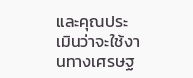และคุณประเมินว่าจะใช้งานทางเศรษฐ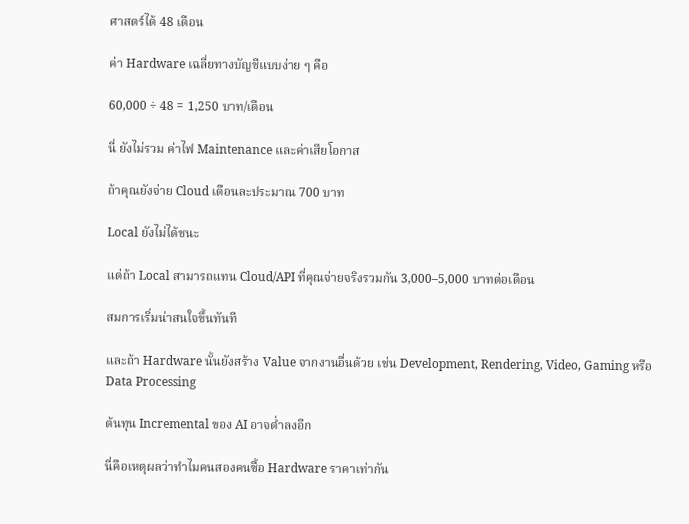ศาสตร์ได้ 48 เดือน

ค่า Hardware เฉลี่ยทางบัญชีแบบง่าย ๆ คือ

60,000 ÷ 48 = 1,250 บาท/เดือน

นี่ ยังไม่รวม ค่าไฟ Maintenance และค่าเสียโอกาส

ถ้าคุณยังจ่าย Cloud เดือนละประมาณ 700 บาท

Local ยังไม่ได้ชนะ

แต่ถ้า Local สามารถแทน Cloud/API ที่คุณจ่ายจริงรวมกัน 3,000–5,000 บาทต่อเดือน

สมการเริ่มน่าสนใจขึ้นทันที

และถ้า Hardware นั้นยังสร้าง Value จากงานอื่นด้วย เช่น Development, Rendering, Video, Gaming หรือ Data Processing

ต้นทุน Incremental ของ AI อาจต่ำลงอีก

นี่คือเหตุผลว่าทำไมคนสองคนซื้อ Hardware ราคาเท่ากัน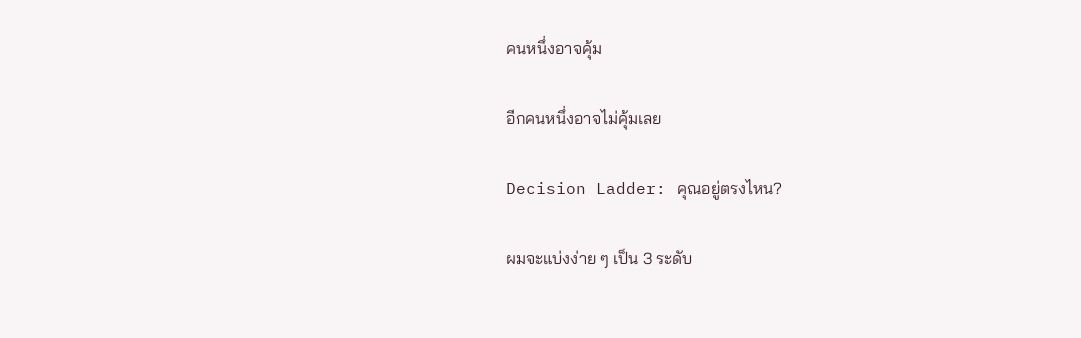คนหนึ่งอาจคุ้ม

อีกคนหนึ่งอาจไม่คุ้มเลย

Decision Ladder: คุณอยู่ตรงไหน?

ผมจะแบ่งง่าย ๆ เป็น 3 ระดับ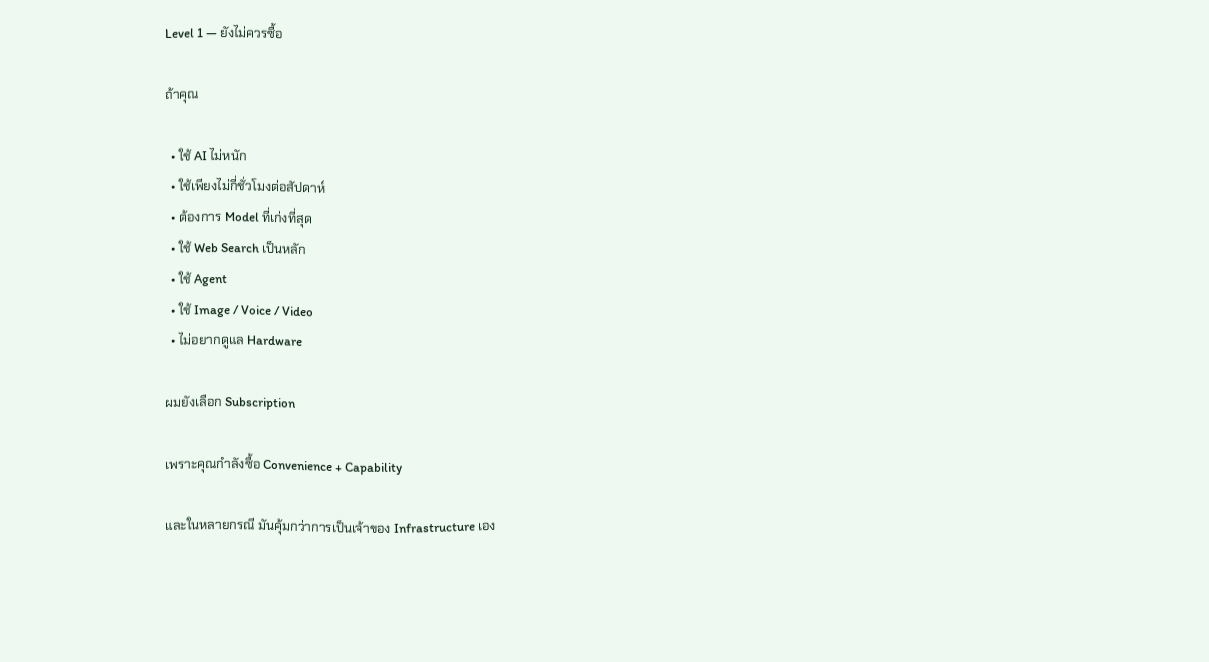Level 1 — ยังไม่ควรซื้อ

ถ้าคุณ

  • ใช้ AI ไม่หนัก
  • ใช้เพียงไม่กี่ชั่วโมงต่อสัปดาห์
  • ต้องการ Model ที่เก่งที่สุด
  • ใช้ Web Search เป็นหลัก
  • ใช้ Agent
  • ใช้ Image / Voice / Video
  • ไม่อยากดูแล Hardware

ผมยังเลือก Subscription

เพราะคุณกำลังซื้อ Convenience + Capability

และในหลายกรณี มันคุ้มกว่าการเป็นเจ้าของ Infrastructure เอง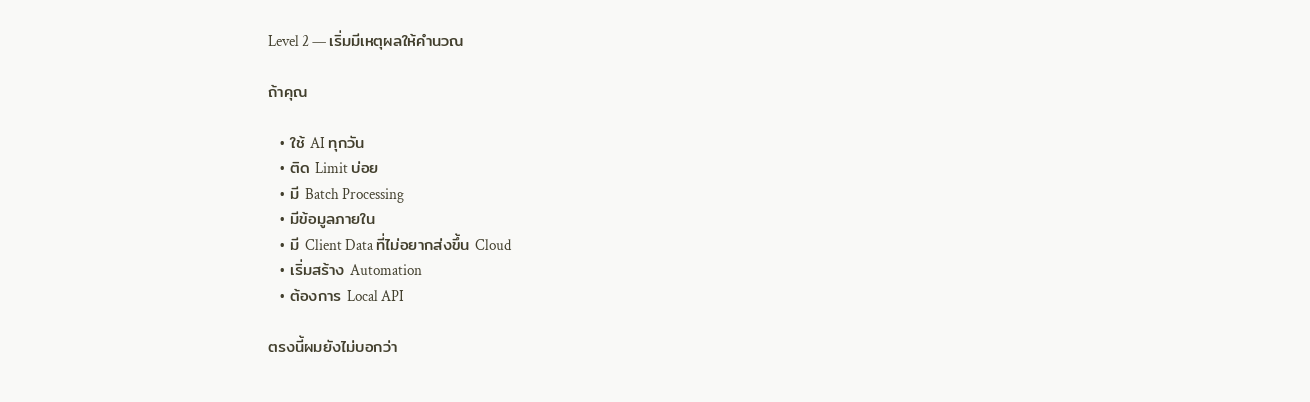Level 2 — เริ่มมีเหตุผลให้คำนวณ

ถ้าคุณ

  • ใช้ AI ทุกวัน
  • ติด Limit บ่อย
  • มี Batch Processing
  • มีข้อมูลภายใน
  • มี Client Data ที่ไม่อยากส่งขึ้น Cloud
  • เริ่มสร้าง Automation
  • ต้องการ Local API

ตรงนี้ผมยังไม่บอกว่า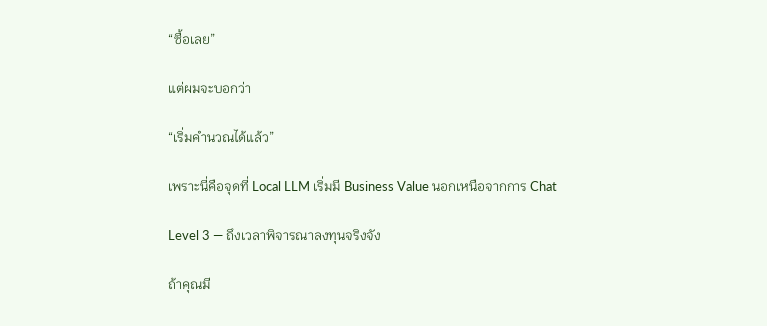“ซื้อเลย”

แต่ผมจะบอกว่า

“เริ่มคำนวณได้แล้ว”

เพราะนี่คือจุดที่ Local LLM เริ่มมี Business Value นอกเหนือจากการ Chat

Level 3 — ถึงเวลาพิจารณาลงทุนจริงจัง

ถ้าคุณมี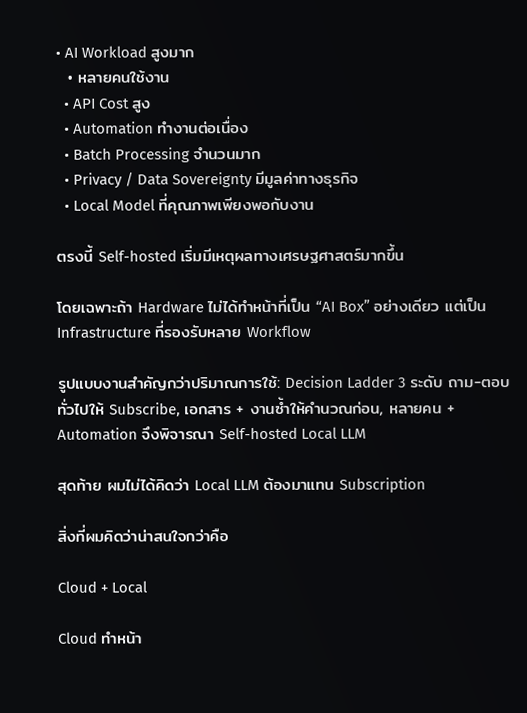• AI Workload สูงมาก
  • หลายคนใช้งาน
  • API Cost สูง
  • Automation ทำงานต่อเนื่อง
  • Batch Processing จำนวนมาก
  • Privacy / Data Sovereignty มีมูลค่าทางธุรกิจ
  • Local Model ที่คุณภาพเพียงพอกับงาน

ตรงนี้ Self-hosted เริ่มมีเหตุผลทางเศรษฐศาสตร์มากขึ้น

โดยเฉพาะถ้า Hardware ไม่ได้ทำหน้าที่เป็น “AI Box” อย่างเดียว แต่เป็น Infrastructure ที่รองรับหลาย Workflow

รูปแบบงานสำคัญกว่าปริมาณการใช้: Decision Ladder 3 ระดับ ถาม-ตอบทั่วไปให้ Subscribe, เอกสาร + งานซ้ำให้คำนวณก่อน, หลายคน + Automation จึงพิจารณา Self-hosted Local LLM

สุดท้าย ผมไม่ได้คิดว่า Local LLM ต้องมาแทน Subscription

สิ่งที่ผมคิดว่าน่าสนใจกว่าคือ

Cloud + Local

Cloud ทำหน้า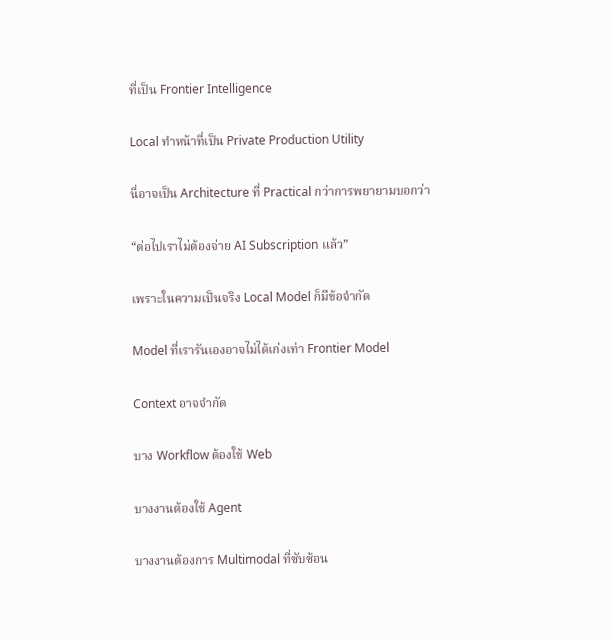ที่เป็น Frontier Intelligence

Local ทำหน้าที่เป็น Private Production Utility

นี่อาจเป็น Architecture ที่ Practical กว่าการพยายามบอกว่า

“ต่อไปเราไม่ต้องจ่าย AI Subscription แล้ว”

เพราะในความเป็นจริง Local Model ก็มีข้อจำกัด

Model ที่เรารันเองอาจไม่ได้เก่งเท่า Frontier Model

Context อาจจำกัด

บาง Workflow ต้องใช้ Web

บางงานต้องใช้ Agent

บางงานต้องการ Multimodal ที่ซับซ้อน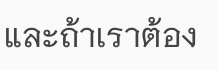และถ้าเราต้อง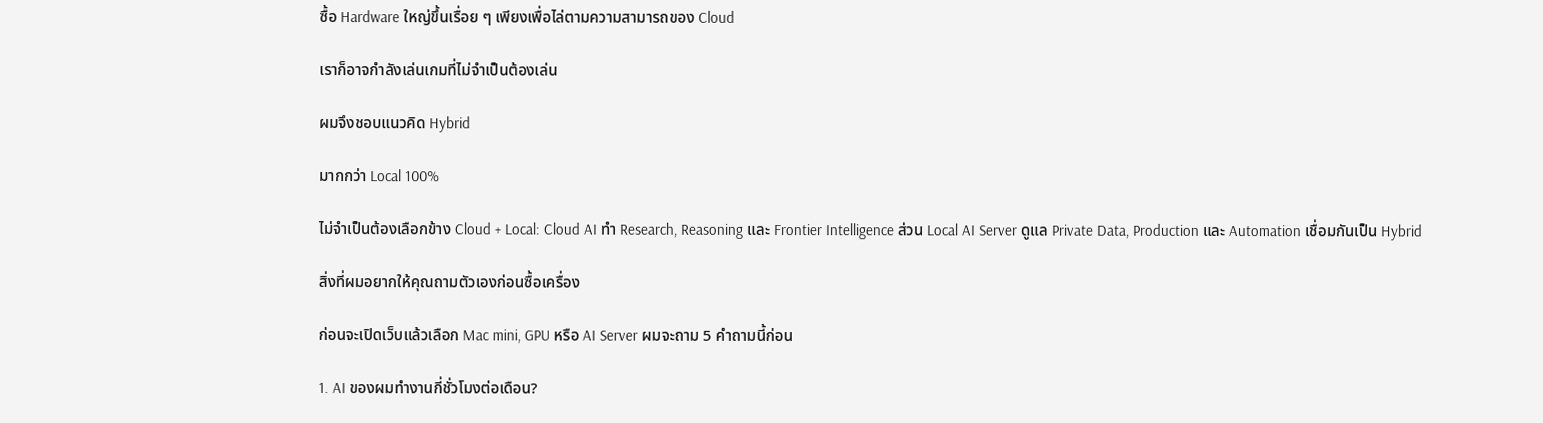ซื้อ Hardware ใหญ่ขึ้นเรื่อย ๆ เพียงเพื่อไล่ตามความสามารถของ Cloud

เราก็อาจกำลังเล่นเกมที่ไม่จำเป็นต้องเล่น

ผมจึงชอบแนวคิด Hybrid

มากกว่า Local 100%

ไม่จำเป็นต้องเลือกข้าง Cloud + Local: Cloud AI ทำ Research, Reasoning และ Frontier Intelligence ส่วน Local AI Server ดูแล Private Data, Production และ Automation เชื่อมกันเป็น Hybrid

สิ่งที่ผมอยากให้คุณถามตัวเองก่อนซื้อเครื่อง

ก่อนจะเปิดเว็บแล้วเลือก Mac mini, GPU หรือ AI Server ผมจะถาม 5 คำถามนี้ก่อน

1. AI ของผมทำงานกี่ชั่วโมงต่อเดือน?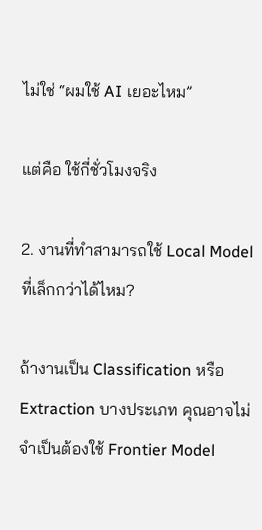ไม่ใช่ “ผมใช้ AI เยอะไหม”

แต่คือ ใช้กี่ชั่วโมงจริง

2. งานที่ทำสามารถใช้ Local Model ที่เล็กกว่าได้ไหม?

ถ้างานเป็น Classification หรือ Extraction บางประเภท คุณอาจไม่จำเป็นต้องใช้ Frontier Model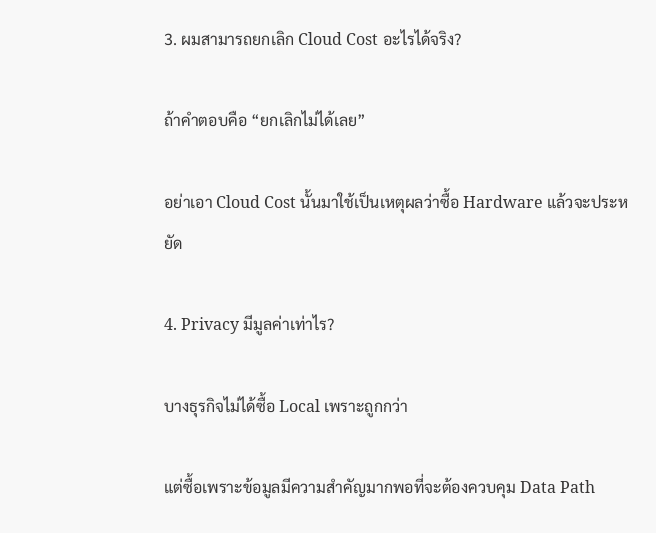3. ผมสามารถยกเลิก Cloud Cost อะไรได้จริง?

ถ้าคำตอบคือ “ยกเลิกไม่ได้เลย”

อย่าเอา Cloud Cost นั้นมาใช้เป็นเหตุผลว่าซื้อ Hardware แล้วจะประหยัด

4. Privacy มีมูลค่าเท่าไร?

บางธุรกิจไม่ได้ซื้อ Local เพราะถูกกว่า

แต่ซื้อเพราะข้อมูลมีความสำคัญมากพอที่จะต้องควบคุม Data Path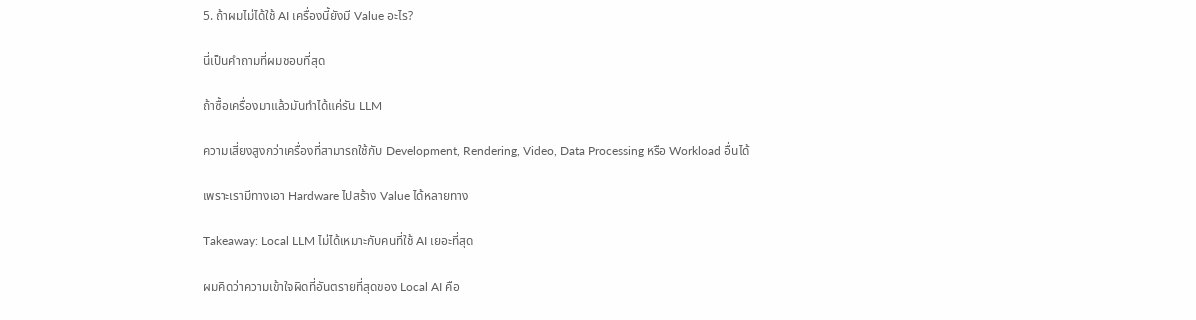5. ถ้าผมไม่ได้ใช้ AI เครื่องนี้ยังมี Value อะไร?

นี่เป็นคำถามที่ผมชอบที่สุด

ถ้าซื้อเครื่องมาแล้วมันทำได้แค่รัน LLM

ความเสี่ยงสูงกว่าเครื่องที่สามารถใช้กับ Development, Rendering, Video, Data Processing หรือ Workload อื่นได้

เพราะเรามีทางเอา Hardware ไปสร้าง Value ได้หลายทาง

Takeaway: Local LLM ไม่ได้เหมาะกับคนที่ใช้ AI เยอะที่สุด

ผมคิดว่าความเข้าใจผิดที่อันตรายที่สุดของ Local AI คือ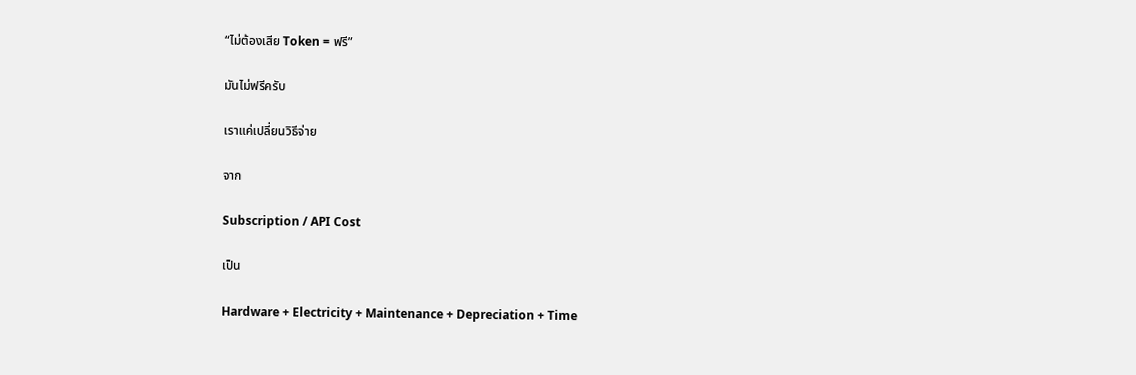“ไม่ต้องเสีย Token = ฟรี”

มันไม่ฟรีครับ

เราแค่เปลี่ยนวิธีจ่าย

จาก

Subscription / API Cost

เป็น

Hardware + Electricity + Maintenance + Depreciation + Time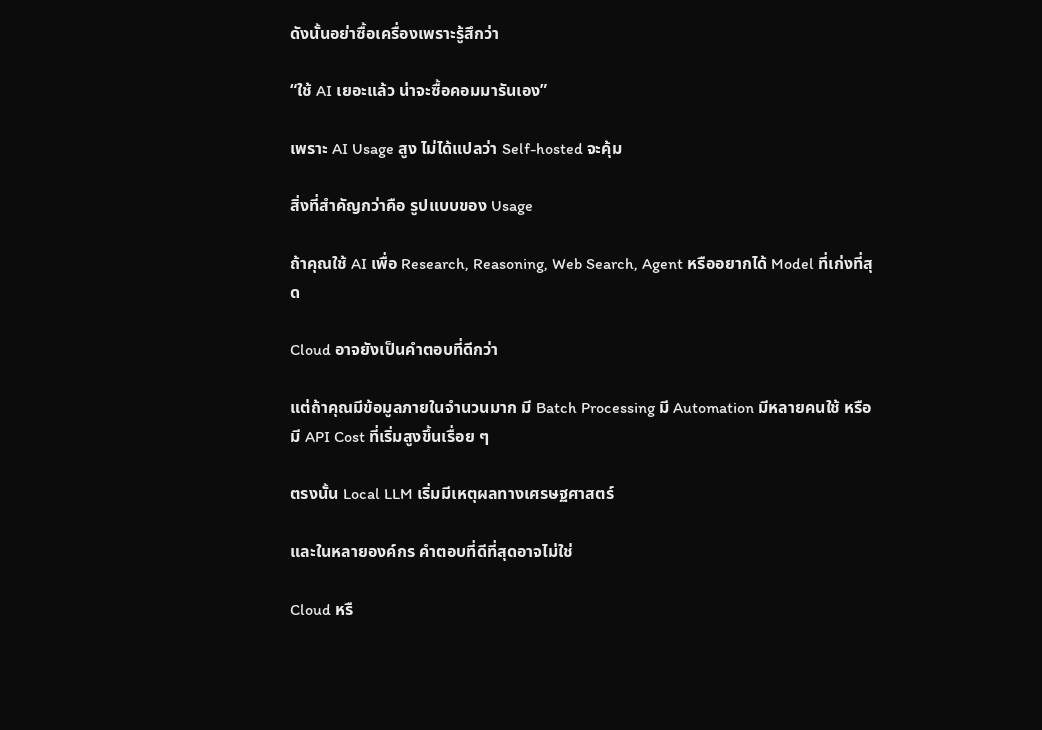ดังนั้นอย่าซื้อเครื่องเพราะรู้สึกว่า

“ใช้ AI เยอะแล้ว น่าจะซื้อคอมมารันเอง”

เพราะ AI Usage สูง ไม่ได้แปลว่า Self-hosted จะคุ้ม

สิ่งที่สำคัญกว่าคือ รูปแบบของ Usage

ถ้าคุณใช้ AI เพื่อ Research, Reasoning, Web Search, Agent หรืออยากได้ Model ที่เก่งที่สุด

Cloud อาจยังเป็นคำตอบที่ดีกว่า

แต่ถ้าคุณมีข้อมูลภายในจำนวนมาก มี Batch Processing มี Automation มีหลายคนใช้ หรือมี API Cost ที่เริ่มสูงขึ้นเรื่อย ๆ

ตรงนั้น Local LLM เริ่มมีเหตุผลทางเศรษฐศาสตร์

และในหลายองค์กร คำตอบที่ดีที่สุดอาจไม่ใช่

Cloud หรื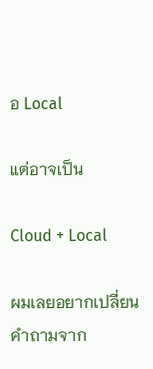อ Local

แต่อาจเป็น

Cloud + Local

ผมเลยอยากเปลี่ยนคำถามจาก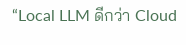“Local LLM ดีกว่า Cloud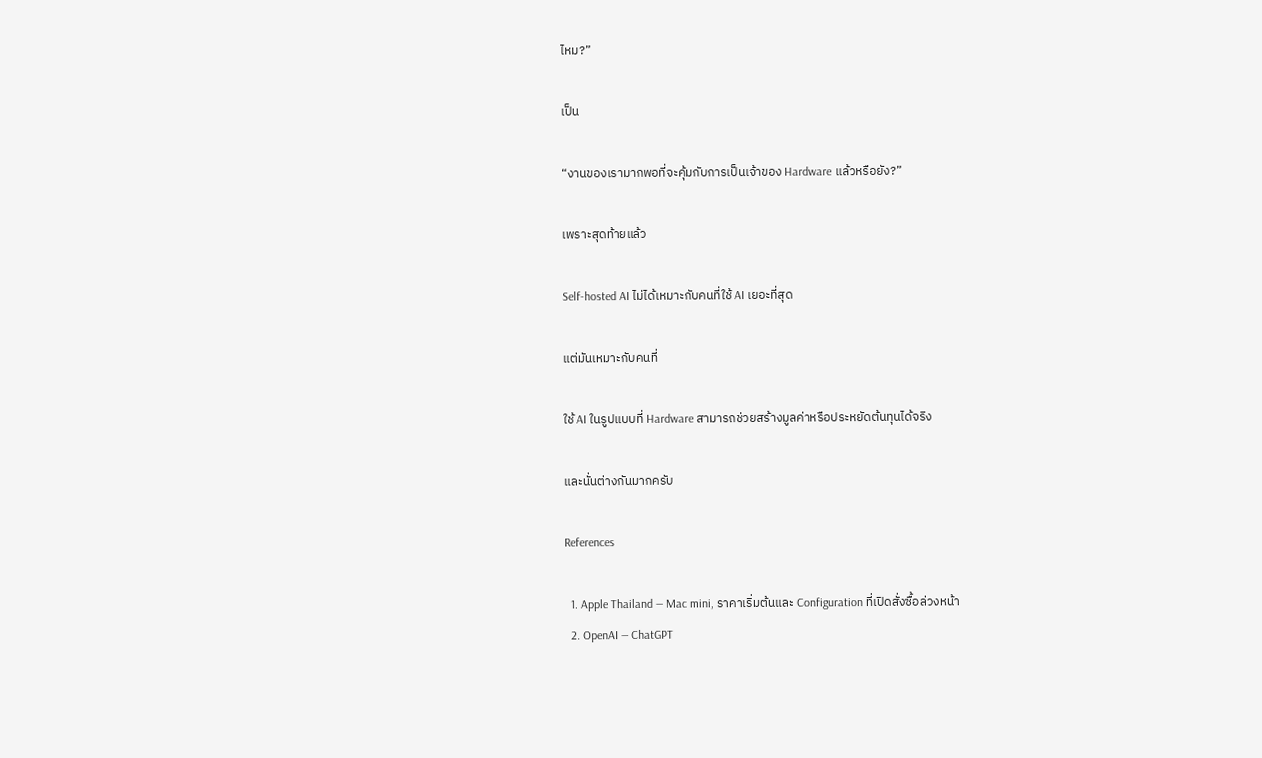ไหม?”

เป็น

“งานของเรามากพอที่จะคุ้มกับการเป็นเจ้าของ Hardware แล้วหรือยัง?”

เพราะสุดท้ายแล้ว

Self-hosted AI ไม่ได้เหมาะกับคนที่ใช้ AI เยอะที่สุด

แต่มันเหมาะกับคนที่

ใช้ AI ในรูปแบบที่ Hardware สามารถช่วยสร้างมูลค่าหรือประหยัดต้นทุนได้จริง

และนั่นต่างกันมากครับ

References

  1. Apple Thailand — Mac mini, ราคาเริ่มต้นและ Configuration ที่เปิดสั่งซื้อล่วงหน้า
  2. OpenAI — ChatGPT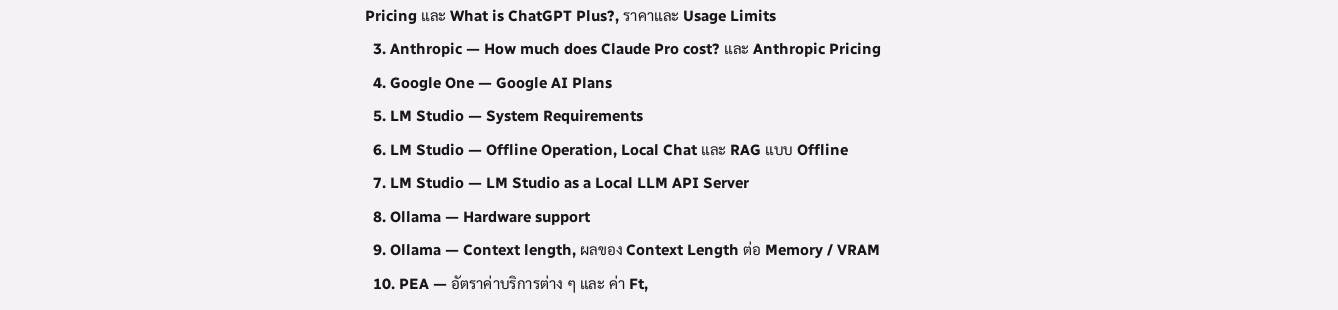Pricing และ What is ChatGPT Plus?, ราคาและ Usage Limits
  3. Anthropic — How much does Claude Pro cost? และ Anthropic Pricing
  4. Google One — Google AI Plans
  5. LM Studio — System Requirements
  6. LM Studio — Offline Operation, Local Chat และ RAG แบบ Offline
  7. LM Studio — LM Studio as a Local LLM API Server
  8. Ollama — Hardware support
  9. Ollama — Context length, ผลของ Context Length ต่อ Memory / VRAM
  10. PEA — อัตราค่าบริการต่าง ๆ และ ค่า Ft,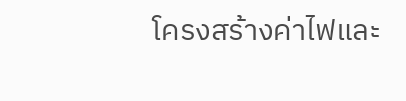โครงสร้างค่าไฟและ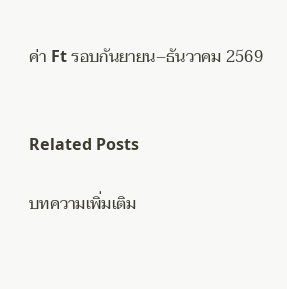ค่า Ft รอบกันยายน–ธันวาคม 2569


Related Posts

บทความเพิ่มเติม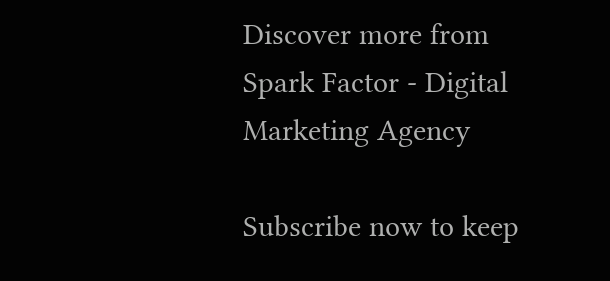Discover more from Spark Factor - Digital Marketing Agency

Subscribe now to keep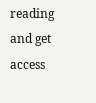reading and get access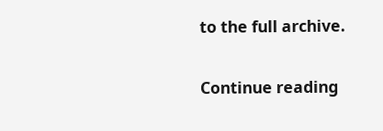to the full archive.

Continue reading